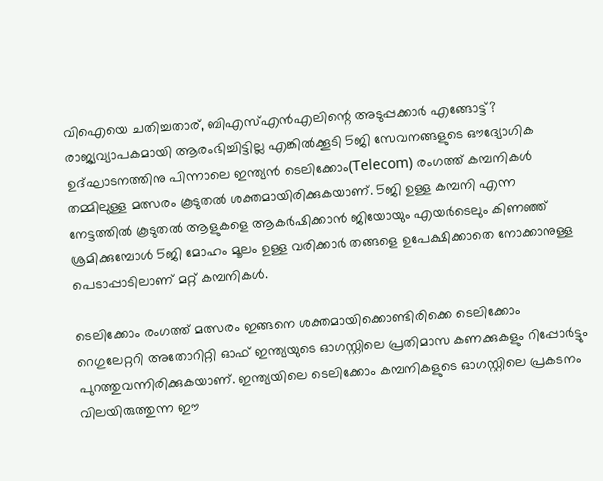വിഐയെ ചതിച്ചതാര്, ബിഎസ്എൻഎലിന്റെ അടുപ്പക്കാർ എങ്ങോട്ട്?
രാജ്യവ്യാപകമായി ആരംഭിച്ചിട്ടില്ല എങ്കിൽക്കൂടി 5ജി സേവനങ്ങളുടെ ഔദ്യോഗിക ഉദ്ഘാടനത്തിനു പിന്നാലെ ഇന്ത്യൻ ടെലിക്കോം(Telecom) രംഗത്ത് കമ്പനികൾ തമ്മിലുള്ള മത്സരം കൂടുതൽ ശക്തമായിരിക്കുകയാണ്. 5ജി ഉള്ള കമ്പനി എന്ന നേട്ടത്തിൽ കൂടുതൽ ആളുകളെ ആകർഷിക്കാൻ ജിയോയും എയർടെലും കിണഞ്ഞ് ശ്രമിക്കുമ്പോൾ 5ജി മോഹം മൂലം ഉള്ള വരിക്കാർ തങ്ങളെ ഉപേക്ഷിക്കാതെ നോക്കാനുള്ള പെടാപ്പാടിലാണ് മറ്റ് കമ്പനികൾ.

ടെലിക്കോം രംഗത്ത് മത്സരം ഇങ്ങനെ ശക്തമായിക്കൊണ്ടിരിക്കെ ടെലിക്കോം റെഗുലേറ്ററി അതോറിറ്റി ഓഫ് ഇന്ത്യയുടെ ഓഗസ്റ്റിലെ പ്രതിമാസ കണക്കുകളും റിപ്പോർട്ടും പുറത്തുവന്നിരിക്കുകയാണ്. ഇന്ത്യയിലെ ടെലിക്കോം കമ്പനികളുടെ ഓഗസ്റ്റിലെ പ്രകടനം വിലയിരുത്തുന്ന ഈ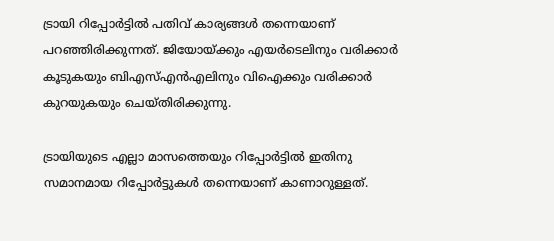ട്രായി റിപ്പോർട്ടിൽ പതിവ് കാര്യങ്ങൾ തന്നെയാണ് പറഞ്ഞിരിക്കുന്നത്. ജിയോയ്ക്കും എയർടെലിനും വരിക്കാർ കൂടുകയും ബിഎസ്എൻഎലിനും വിഐക്കും വരിക്കാർ കുറയുകയും ചെയ്തിരിക്കുന്നു.

ട്രായിയുടെ എല്ലാ മാസത്തെയും റിപ്പോർട്ടിൽ ഇതിനു സമാനമായ റിപ്പോർട്ടുകൾ തന്നെയാണ് കാണാറുള്ളത്.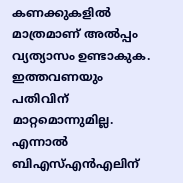കണക്കുകളിൽ മാത്രമാണ് അൽപ്പം വ്യത്യാസം ഉണ്ടാകുക. ഇത്തവണയും പതിവിന് മാറ്റമൊന്നുമില്ല. എന്നാൽ ബിഎസ്എൻഎലിന്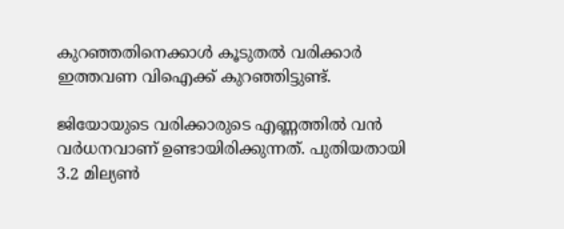കുറഞ്ഞതിനെക്കാൾ കൂടുതൽ വരിക്കാർ ഇത്തവണ വിഐക്ക് കുറഞ്ഞിട്ടുണ്ട്.

ജിയോയുടെ വരിക്കാരുടെ എണ്ണത്തിൽ വൻ വർധനവാണ് ഉണ്ടായിരിക്കുന്നത്. പുതിയതായി 3.2 മില്യൺ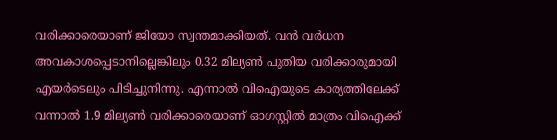വരിക്കാരെയാണ് ജിയോ സ്വന്തമാക്കിയത്. വൻ വർധന അവകാശപ്പെടാനില്ലെങ്കിലും 0.32 മില്യൺ പുതിയ വരിക്കാരുമായി എയർടെലും പിടിച്ചുനിന്നു. എന്നാൽ വിഐയുടെ കാര്യത്തിലേക്ക് വന്നാൽ 1.9 മില്യൺ വരിക്കാരെയാണ് ഓഗസ്റ്റിൽ മാത്രം വിഐക്ക്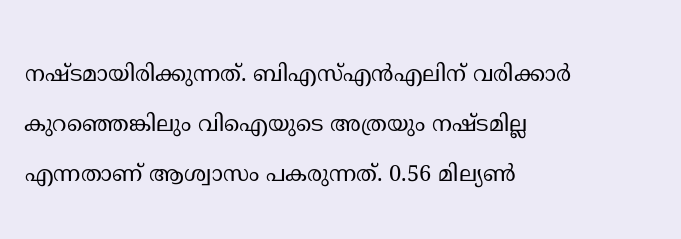നഷ്ടമായിരിക്കുന്നത്. ബിഎസ്എൻഎലിന് വരിക്കാർ കുറഞ്ഞെങ്കിലും വിഐയുടെ അത്രയും നഷ്ടമില്ല എന്നതാണ് ആശ്വാസം പകരുന്നത്. 0.56 മില്യൺ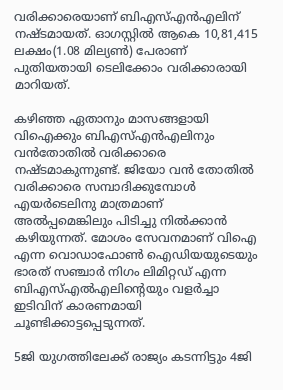വരിക്കാരെയാണ് ബിഎസ്എൻഎലിന് നഷ്ടമായത്. ഓഗസ്റ്റിൽ ആകെ 10,81,415 ലക്ഷം(1.08 മില്യൺ) പേരാണ് പുതിയതായി ടെലിക്കോം വരിക്കാരായി മാറിയത്.

കഴിഞ്ഞ ഏതാനും മാസങ്ങളായി വിഐക്കും ബിഎസ്എൻഎലിനും വൻതോതിൽ വരിക്കാരെ നഷ്ടമാകുന്നുണ്ട്. ജിയോ വൻ തോതിൽ വരിക്കാരെ സമ്പാദിക്കുമ്പോൾ എയർടെലിനു മാത്രമാണ് അൽപ്പമെങ്കിലും പിടിച്ചു നിൽക്കാൻ കഴിയുന്നത്. മോശം സേവനമാണ് വിഐ എന്ന വൊഡാഫോൺ ഐഡിയയുടെയും ഭാരത് സഞ്ചാർ നിഗം ലിമിറ്റഡ് എന്ന ബിഎസ്എൽഎലിന്റെയും വളർച്ചാ ഇടിവിന് കാരണമായി ചൂണ്ടിക്കാട്ടപ്പെടുന്നത്.

5ജി യുഗത്തിലേക്ക് രാജ്യം കടന്നിട്ടും 4ജി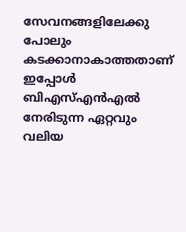സേവനങ്ങളിലേക്കു പോലും കടക്കാനാകാത്തതാണ് ഇപ്പോൾ ബിഎസ്എൻഎൽ നേരിടുന്ന ഏറ്റവും വലിയ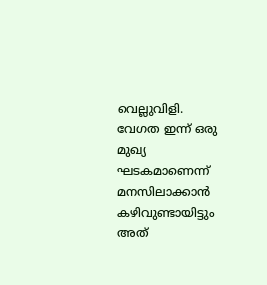വെല്ലുവിളി. വേഗത ഇന്ന് ഒരു മുഖ്യ ഘടകമാണെന്ന് മനസിലാക്കാൻ കഴിവുണ്ടായിട്ടും അത്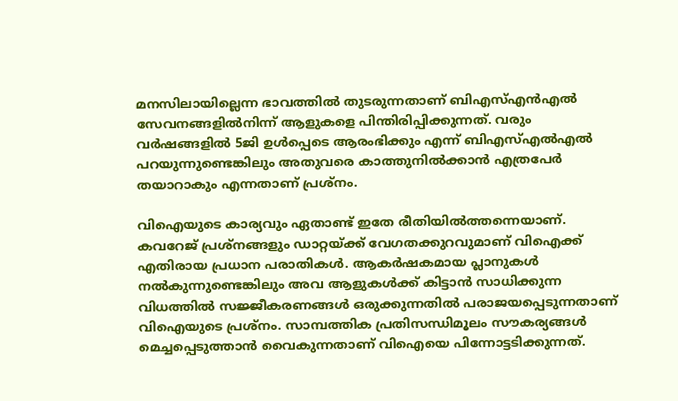മനസിലായില്ലെന്ന ഭാവത്തിൽ തുടരുന്നതാണ് ബിഎസ്എൻഎൽ സേവനങ്ങളിൽനിന്ന് ആളുകളെ പിന്തിരിപ്പിക്കുന്നത്. വരും വർഷങ്ങളിൽ 5ജി ഉൾപ്പെടെ ആരംഭിക്കും എന്ന് ബിഎസ്എൽഎൽ പറയുന്നുണ്ടെങ്കിലും അതുവരെ കാത്തുനിൽക്കാൻ എത്രപേർ തയാറാകും എന്നതാണ് പ്രശ്നം.

വിഐയുടെ കാര്യവും ഏതാണ്ട് ഇതേ രീതിയിൽത്തന്നെയാണ്. കവറേജ് പ്രശ്നങ്ങളും ഡാറ്റയ്ക്ക് വേഗതക്കുറവുമാണ് വിഐക്ക് എതിരായ പ്രധാന പരാതികൾ. ആകർഷകമായ പ്ലാനുകൾ നൽകുന്നുണ്ടെങ്കിലും അവ ആളുകൾക്ക് കിട്ടാൻ സാധിക്കുന്ന വിധത്തിൽ സജ്ജീകരണങ്ങൾ ഒരുക്കുന്നതിൽ പരാജയപ്പെടുന്നതാണ് വിഐയുടെ പ്രശ്നം. സാമ്പത്തിക പ്രതിസന്ധിമൂലം സൗകര്യങ്ങൾ മെച്ചപ്പെടുത്താൻ വൈകുന്നതാണ് വിഐയെ പിന്നോട്ടടിക്കുന്നത്.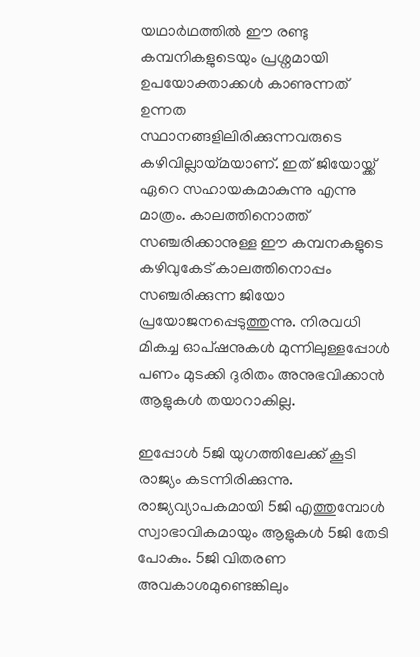യഥാർഥത്തിൽ ഈ രണ്ടു കമ്പനികളുടെയും പ്രശ്നമായി ഉപയോക്താക്കൾ കാണുന്നത് ഉന്നത സ്ഥാനങ്ങളിലിരിക്കുന്നവരുടെ കഴിവില്ലായ്മയാണ്. ഇത് ജിയോയ്ക്ക് ഏറെ സഹായകമാകുന്നു എന്നു മാത്രം. കാലത്തിനൊത്ത് സഞ്ചരിക്കാനുള്ള ഈ കമ്പനകളുടെ കഴിവുകേട് കാലത്തിനൊപ്പം സഞ്ചരിക്കുന്ന ജിയോ പ്രയോജനപ്പെടുത്തുന്നു. നിരവധി മികച്ച ഓപ്ഷനുകൾ മുന്നിലുള്ളപ്പോൾ പണം മുടക്കി ദുരിതം അനുഭവിക്കാൻ ആളുകൾ തയാറാകില്ല.

ഇപ്പോൾ 5ജി യുഗത്തിലേക്ക് കൂടി രാജ്യം കടന്നിരിക്കുന്നു. രാജ്യവ്യാപകമായി 5ജി എത്തുമ്പോൾ സ്വാഭാവികമായും ആളുകൾ 5ജി തേടി പോകും. 5ജി വിതരണ അവകാശമുണ്ടെങ്കിലും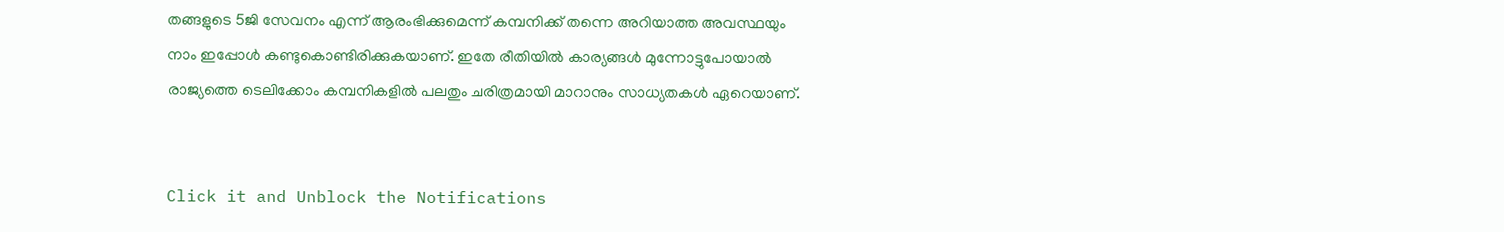തങ്ങളുടെ 5ജി സേവനം എന്ന് ആരംഭിക്കുമെന്ന് കമ്പനിക്ക് തന്നെ അറിയാത്ത അവസ്ഥയും നാം ഇപ്പോൾ കണ്ടുകൊണ്ടിരിക്കുകയാണ്. ഇതേ രീതിയിൽ കാര്യങ്ങൾ മുന്നോട്ടുപോയാൽ രാജ്യത്തെ ടെലിക്കോം കമ്പനികളിൽ പലതും ചരിത്രമായി മാറാനും സാധ്യതകൾ ഏറെയാണ്.


Click it and Unblock the Notifications